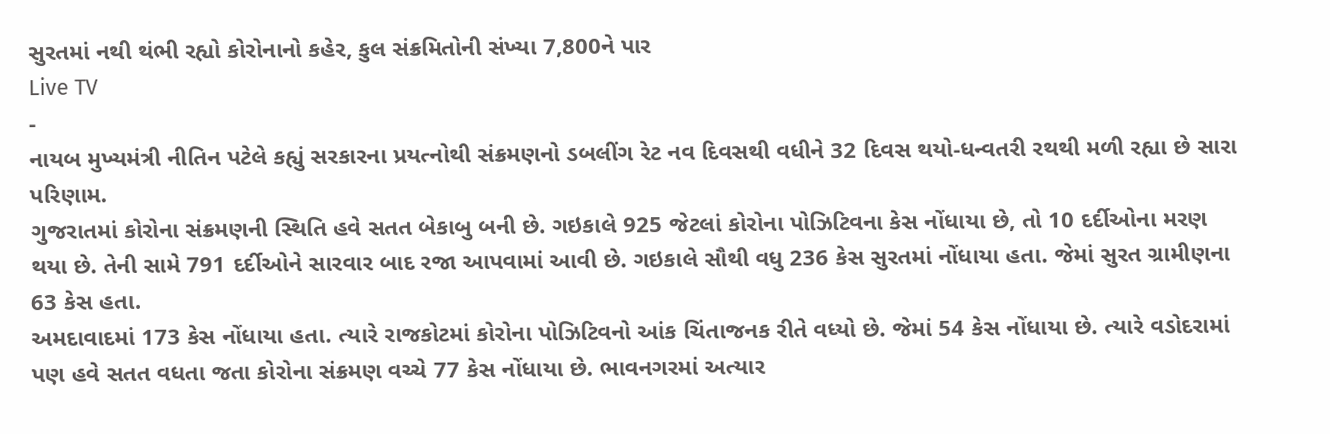સુરતમાં નથી થંભી રહ્યો કોરોનાનો કહેર, કુલ સંક્રમિતોની સંખ્યા 7,800ને પાર
Live TV
-
નાયબ મુખ્યમંત્રી નીતિન પટેલે કહ્યું સરકારના પ્રયત્નોથી સંક્રમણનો ડબલીંગ રેટ નવ દિવસથી વધીને 32 દિવસ થયો-ધન્વતરી રથથી મળી રહ્યા છે સારા પરિણામ.
ગુજરાતમાં કોરોના સંક્રમણની સ્થિતિ હવે સતત બેકાબુ બની છે. ગઇકાલે 925 જેટલાં કોરોના પોઝિટિવના કેસ નોંધાયા છે, તો 10 દર્દીઓના મરણ થયા છે. તેની સામે 791 દર્દીઓને સારવાર બાદ રજા આપવામાં આવી છે. ગઇકાલે સૌથી વધુ 236 કેસ સુરતમાં નોંધાયા હતા. જેમાં સુરત ગ્રામીણના 63 કેસ હતા.
અમદાવાદમાં 173 કેસ નોંધાયા હતા. ત્યારે રાજકોટમાં કોરોના પોઝિટિવનો આંક ચિંતાજનક રીતે વધ્યો છે. જેમાં 54 કેસ નોંધાયા છે. ત્યારે વડોદરામાં પણ હવે સતત વધતા જતા કોરોના સંક્રમણ વચ્ચે 77 કેસ નોંધાયા છે. ભાવનગરમાં અત્યાર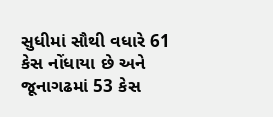સુધીમાં સૌથી વધારે 61 કેસ નોંધાયા છે અને જૂનાગઢમાં 53 કેસ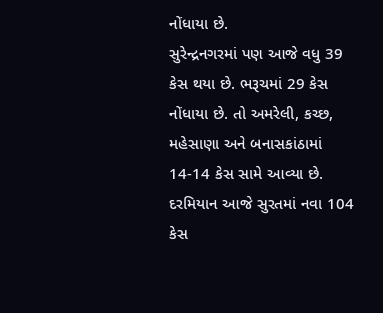નોંધાયા છે.
સુરેન્દ્રનગરમાં પણ આજે વધુ 39 કેસ થયા છે. ભરૂચમાં 29 કેસ નોંધાયા છે. તો અમરેલી, કચ્છ, મહેસાણા અને બનાસકાંઠામાં 14-14 કેસ સામે આવ્યા છે. દરમિયાન આજે સુરતમાં નવા 104 કેસ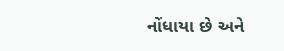નોંધાયા છે અને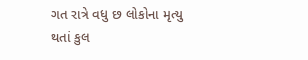ગત રાત્રે વધુ છ લોકોના મૃત્યુ થતાં કુલ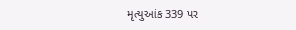મૃત્યુઆંક 339 પર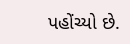પહોંચ્યો છે.